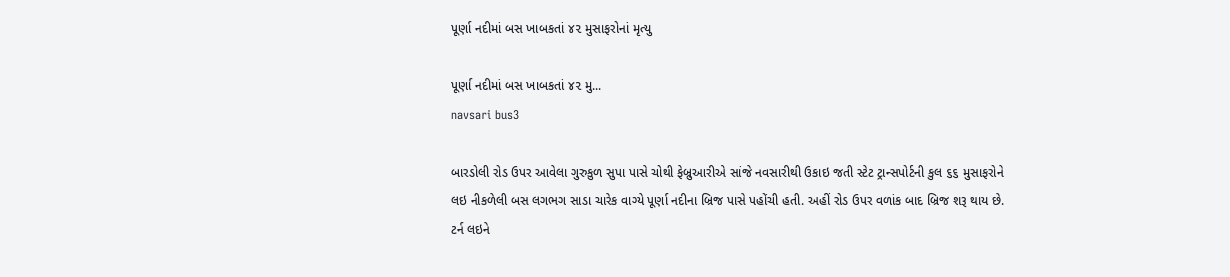પૂર્ણા નદીમાં બસ ખાબકતાં ૪૨ મુસાફરોનાં મૃત્યુ

પૂર્ણા નદીમાં બસ ખાબકતાં ૪૨ મુ...
navsari bus3

બારડોલી રોડ ઉપર આવેલા ગુરુકુળ સુપા પાસે ચોથી ફેબ્રુઆરીએ સાંજે નવસારીથી ઉકાઇ જતી સ્ટેટ ટ્રાન્સપોર્ટની કુલ ૬૬ મુસાફરોને લઇ નીકળેલી બસ લગભગ સાડા ચારેક વાગ્યે પૂર્ણા નદીના બ્રિજ પાસે પહોંચી હતી. અહીં રોડ ઉપર વળાંક બાદ બ્રિજ શરૂ થાય છે. ટર્ન લઇને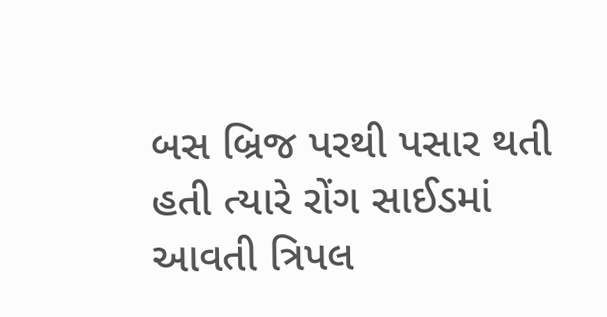બસ બ્રિજ પરથી પસાર થતી હતી ત્યારે રોંગ સાઈડમાં આવતી ત્રિપલ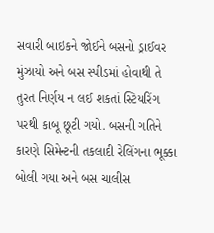સવારી બાઇકને જોઈને બસનો ડ્રાઈવર મુંઝાયો અને બસ સ્પીડમાં હોવાથી તે તુરત નિર્ણય ન લઈ શકતાં સ્ટિયરિંગ પરથી કાબૂ છૂટી ગયો. બસની ગતિને કારણે સિમેન્ટની તકલાદી રેલિંગના ભૂક્કા બોલી ગયા અને બસ ચાલીસ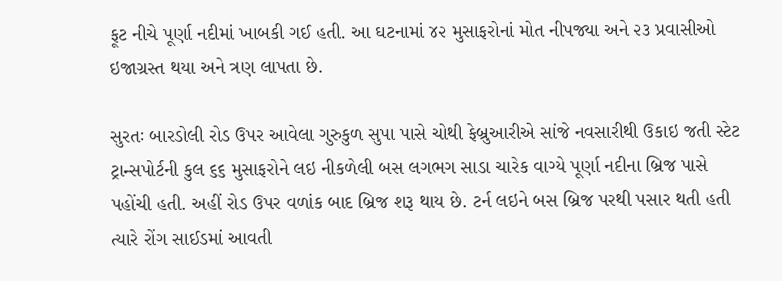ફૂટ નીચે પૂર્ણા નદીમાં ખાબકી ગઈ હતી. આ ઘટનામાં ૪૨ મુસાફરોનાં મોત નીપજ્યા અને ૨૩ પ્રવાસીઓ ઇજાગ્રસ્ત થયા અને ત્રણ લાપતા છે.

સુરતઃ બારડોલી રોડ ઉપર આવેલા ગુરુકુળ સુપા પાસે ચોથી ફેબ્રુઆરીએ સાંજે નવસારીથી ઉકાઇ જતી સ્ટેટ ટ્રાન્સપોર્ટની કુલ ૬૬ મુસાફરોને લઇ નીકળેલી બસ લગભગ સાડા ચારેક વાગ્યે પૂર્ણા નદીના બ્રિજ પાસે પહોંચી હતી. અહીં રોડ ઉપર વળાંક બાદ બ્રિજ શરૂ થાય છે. ટર્ન લઇને બસ બ્રિજ પરથી પસાર થતી હતી ત્યારે રોંગ સાઈડમાં આવતી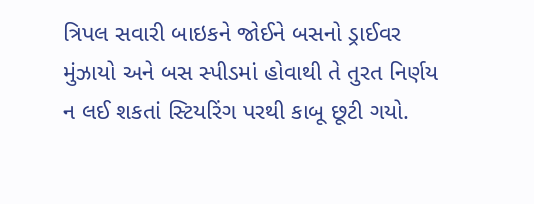ત્રિપલ સવારી બાઇકને જોઈને બસનો ડ્રાઈવર મુંઝાયો અને બસ સ્પીડમાં હોવાથી તે તુરત નિર્ણય ન લઈ શકતાં સ્ટિયરિંગ પરથી કાબૂ છૂટી ગયો.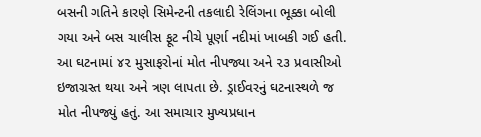બસની ગતિને કારણે સિમેન્ટની તકલાદી રેલિંગના ભૂક્કા બોલી ગયા અને બસ ચાલીસ ફૂટ નીચે પૂર્ણા નદીમાં ખાબકી ગઈ હતી. આ ઘટનામાં ૪૨ મુસાફરોનાં મોત નીપજ્યા અને ૨૩ પ્રવાસીઓ ઇજાગ્રસ્ત થયા અને ત્રણ લાપતા છે. ડ્રાઈવરનું ઘટનાસ્થળે જ મોત નીપજ્યું હતું. આ સમાચાર મુખ્યપ્રધાન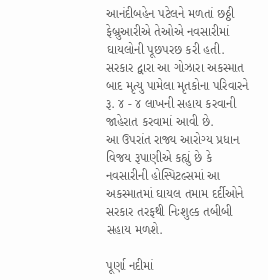આનંદીબહેન પટેલને મળતાં છઠ્ઠી ફેબ્રુઆરીએ તેઓએ નવસારીમાં ઘાયલોની પૂછપરછ કરી હતી.
સરકાર દ્વારા આ ગોઝારા અકસ્માત બાદ મૃત્યુ પામેલા મૃતકોના પરિવારને રૂ. ૪ - ૪ લાખની સહાય કરવાની જાહેરાત કરવામાં આવી છે.
આ ઉપરાંત રાજ્ય આરોગ્ય પ્રધાન વિજય રૂપાણીએ કહ્યું છે કે નવસારીની હોસ્પિટલ્સમાં આ અકસ્માતમાં ઘાયલ તમામ દર્દીઓને સરકાર તરફથી નિઃશુલ્ક તબીબી સહાય મળશે.

પૂર્ણા નદીમાં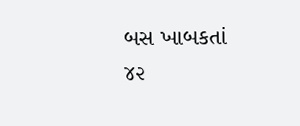બસ ખાબકતાં ૪૨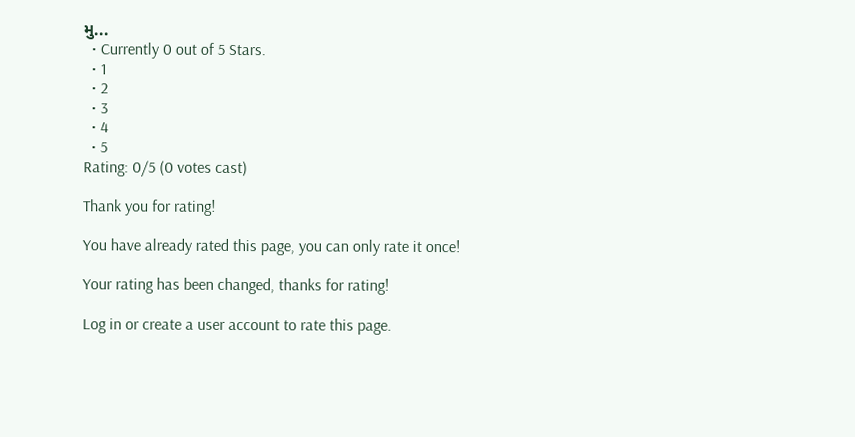મુ...
  • Currently 0 out of 5 Stars.
  • 1
  • 2
  • 3
  • 4
  • 5
Rating: 0/5 (0 votes cast)

Thank you for rating!

You have already rated this page, you can only rate it once!

Your rating has been changed, thanks for rating!

Log in or create a user account to rate this page.